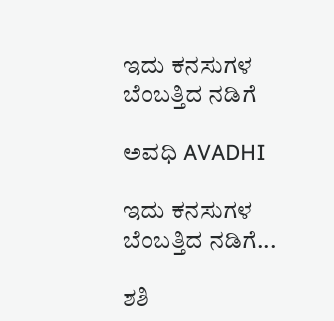ಇದು ಕನಸುಗಳ ಬೆಂಬತ್ತಿದ ನಡಿಗೆ‍

ಅವಧಿ AVADHI

ಇದು ಕನಸುಗಳ ಬೆಂಬತ್ತಿದ ನಡಿಗೆ...

ಶಶಿ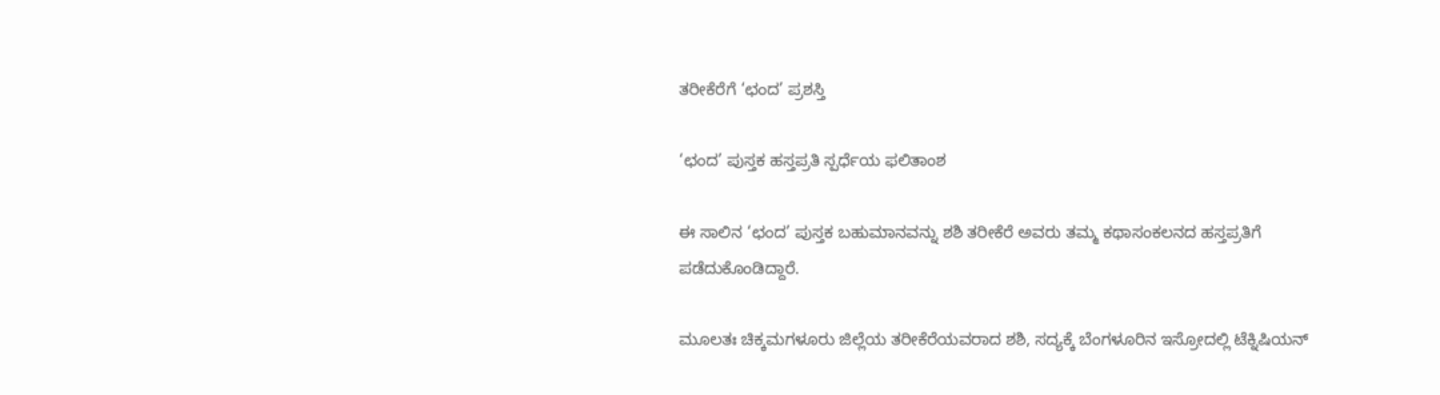ತರೀಕೆರೆಗೆ ‘ಛಂದ’ ಪ್ರಶಸ್ತಿ

‘ಛಂದ’ ಪುಸ್ತಕ ಹಸ್ತಪ್ರತಿ ಸ್ಪರ್ಧೆಯ ಫಲಿತಾಂಶ

ಈ ಸಾಲಿನ ‘ಛಂದ’ ಪುಸ್ತಕ ಬಹುಮಾನವನ್ನು ಶಶಿ ತರೀಕೆರೆ ಅವರು ತಮ್ಮ ಕಥಾಸಂಕಲನದ ಹಸ್ತಪ್ರತಿಗೆ ಪಡೆದುಕೊಂಡಿದ್ದಾರೆ.

ಮೂಲತಃ ಚಿಕ್ಕಮಗಳೂರು ಜಿಲ್ಲೆಯ ತರೀಕೆರೆಯವರಾದ ಶಶಿ, ಸದ್ಯಕ್ಕೆ ಬೆಂಗಳೂರಿನ ಇಸ್ರೋದಲ್ಲಿ ಟೆಕ್ನಿಷಿಯನ್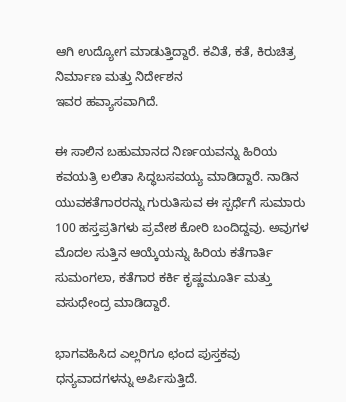ಆಗಿ ಉದ್ಯೋಗ ಮಾಡುತ್ತಿದ್ದಾರೆ. ಕವಿತೆ, ಕತೆ, ಕಿರುಚಿತ್ರ ನಿರ್ಮಾಣ ಮತ್ತು ನಿರ್ದೇಶನ
ಇವರ ಹವ್ಯಾಸವಾಗಿದೆ.

ಈ ಸಾಲಿನ ಬಹುಮಾನದ ನಿರ್ಣಯವನ್ನು ಹಿರಿಯ ಕವಯತ್ರಿ ಲಲಿತಾ ಸಿದ್ಧಬಸವಯ್ಯ ಮಾಡಿದ್ದಾರೆ. ನಾಡಿನ ಯುವಕತೆಗಾರರನ್ನು ಗುರುತಿಸುವ ಈ ಸ್ಪರ್ಧೆಗೆ ಸುಮಾರು 100 ಹಸ್ತಪ್ರತಿಗಳು ಪ್ರವೇಶ ಕೋರಿ ಬಂದಿದ್ದವು. ಅವುಗಳ ಮೊದಲ ಸುತ್ತಿನ ಆಯ್ಕೆಯನ್ನು ಹಿರಿಯ ಕತೆಗಾರ್ತಿ ಸುಮಂಗಲಾ, ಕತೆಗಾರ ಕರ್ಕಿ ಕೃಷ್ಣಮೂರ್ತಿ ಮತ್ತು
ವಸುಧೇಂದ್ರ ಮಾಡಿದ್ದಾರೆ.

ಭಾಗವಹಿಸಿದ ಎಲ್ಲರಿಗೂ ಛಂದ ಪುಸ್ತಕವು ಧನ್ಯವಾದಗಳನ್ನು ಅರ್ಪಿಸುತ್ತಿದೆ.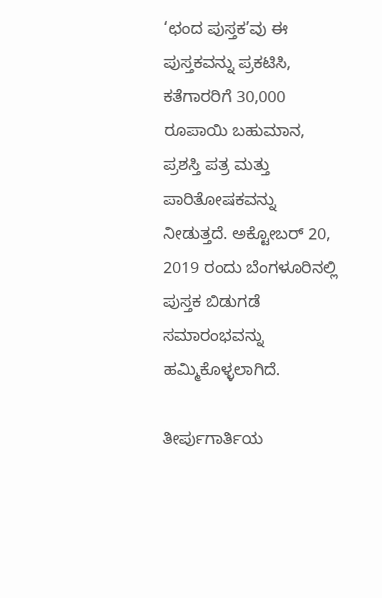‘ಛಂದ ಪುಸ್ತಕ’ವು ಈ ಪುಸ್ತಕವನ್ನು ಪ್ರಕಟಿಸಿ, ಕತೆಗಾರರಿಗೆ 30,000 ರೂಪಾಯಿ ಬಹುಮಾನ, ಪ್ರಶಸ್ತಿ ಪತ್ರ ಮತ್ತು ಪಾರಿತೋಷಕವನ್ನು ನೀಡುತ್ತದೆ. ಅಕ್ಟೋಬರ್ 20, 2019 ರಂದು ಬೆಂಗಳೂರಿನಲ್ಲಿ ಪುಸ್ತಕ ಬಿಡುಗಡೆ ಸಮಾರಂಭವನ್ನು ಹಮ್ಮಿಕೊಳ್ಳಲಾಗಿದೆ.

ತೀರ್ಪುಗಾರ್ತಿಯ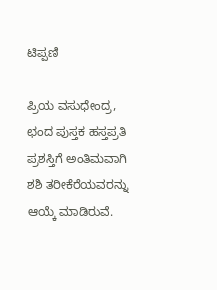ಟಿಪ್ಪಣಿ

ಪ್ರಿಯ ವಸುಧೇಂದ್ರ,
ಛಂದ ಪುಸ್ತಕ ಹಸ್ತಪ್ರತಿ ಪ್ರಶಸ್ತಿಗೆ ಅಂತಿಮವಾಗಿ ಶಶಿ ತರೀಕೆರೆಯವರನ್ನು ಆಯ್ಕೆ ಮಾಡಿರುವೆ.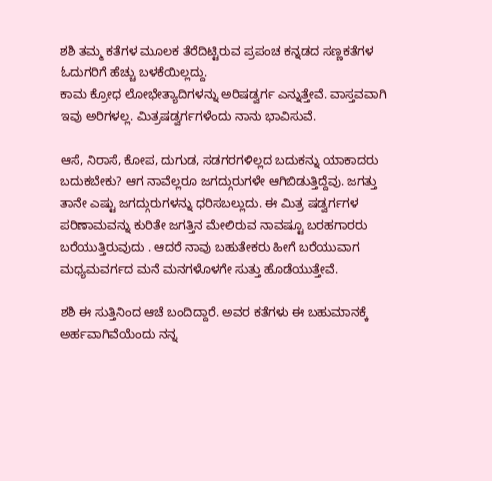ಶಶಿ ತಮ್ಮ ಕತೆಗಳ ಮೂಲಕ ತೆರೆದಿಟ್ಟಿರುವ ಪ್ರಪಂಚ ಕನ್ನಡದ ಸಣ್ಣಕತೆಗಳ ಓದುಗರಿಗೆ ಹೆಚ್ಚು ಬಳಕೆಯಿಲ್ಲದ್ದು.
ಕಾಮ ಕ್ರೋಧ ಲೋಭೇತ್ಯಾದಿಗಳನ್ನು ಅರಿಷಡ್ವರ್ಗ ಎನ್ನುತ್ತೇವೆ. ವಾಸ್ತವವಾಗಿ ಇವು ಅರಿಗಳಲ್ಲ. ಮಿತ್ರಷಡ್ವರ್ಗಗಳೆಂದು ನಾನು ಭಾವಿಸುವೆ.

ಆಸೆ, ನಿರಾಸೆ, ಕೋಪ, ದುಗುಡ, ಸಡಗರಗಳಿಲ್ಲದ ಬದುಕನ್ನು ಯಾಕಾದರು ಬದುಕಬೇಕು? ಆಗ ನಾವೆಲ್ಲರೂ ಜಗದ್ಗುರುಗಳೇ ಆಗಿಬಿಡುತ್ತಿದ್ದೆವು. ಜಗತ್ತು ತಾನೇ ಎಷ್ಟು ಜಗದ್ಗುರುಗಳನ್ನು ಧರಿಸಬಲ್ಲುದು. ಈ ಮಿತ್ರ ಷಡ್ವರ್ಗಗಳ ಪರಿಣಾಮವನ್ನು ಕುರಿತೇ ಜಗತ್ತಿನ ಮೇಲಿರುವ ನಾವಷ್ಟೂ ಬರಹಗಾರರು ಬರೆಯುತ್ತಿರುವುದು . ಆದರೆ ನಾವು ಬಹುತೇಕರು ಹೀಗೆ ಬರೆಯುವಾಗ ಮಧ್ಯಮವರ್ಗದ ಮನೆ ಮನಗಳೊಳಗೇ ಸುತ್ತು ಹೊಡೆಯುತ್ತೇವೆ.

ಶಶಿ ಈ ಸುತ್ತಿನಿಂದ ಆಚೆ ಬಂದಿದ್ದಾರೆ. ಅವರ ಕತೆಗಳು ಈ ಬಹುಮಾನಕ್ಕೆ ಅರ್ಹವಾಗಿವೆಯೆಂದು ನನ್ನ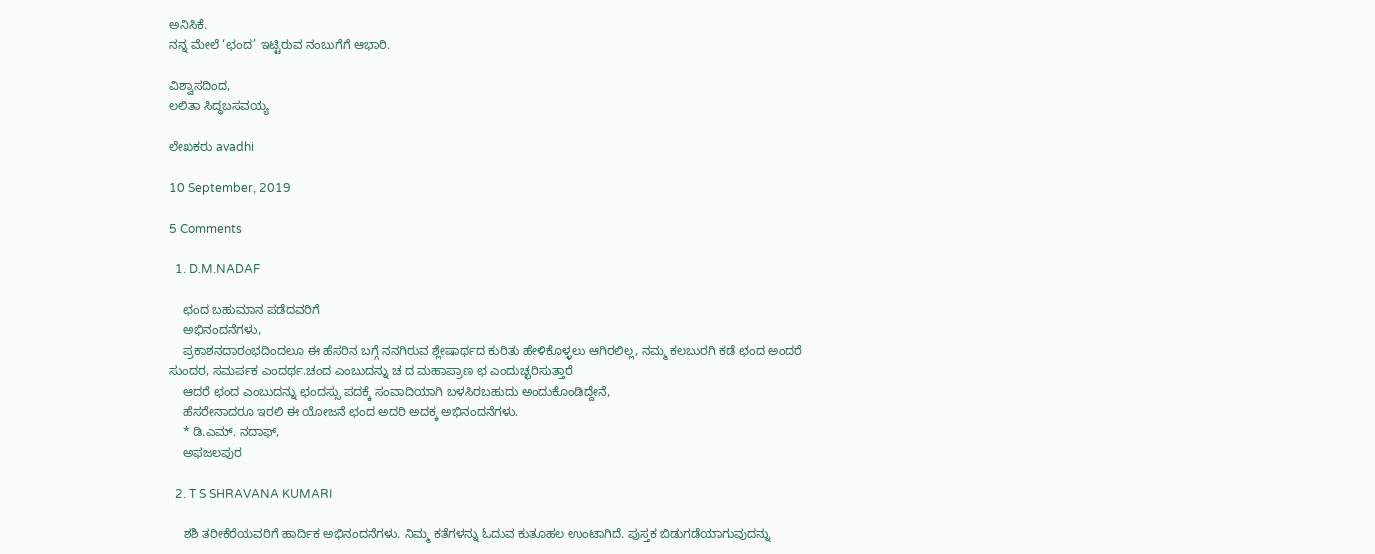ಅನಿಸಿಕೆ.
ನನ್ನ ಮೇಲೆ ‘ಛಂದ’ ಇಟ್ಟಿರುವ ನಂಬುಗೆಗೆ ಆಭಾರಿ.

ವಿಶ್ವಾಸದಿಂದ,
ಲಲಿತಾ ಸಿದ್ಧಬಸವಯ್ಯ

ಲೇಖಕರು avadhi

10 September, 2019

5 Comments

  1. D.M.NADAF

    ಛಂದ ಬಹುಮಾನ ಪಡೆದವರಿಗೆ
    ಅಭಿನಂದನೆಗಳು,
    ಪ್ರಕಾಶನದಾರಂಭದಿಂದಲೂ ಈ ಹೆಸರಿನ ಬಗ್ಗೆ ನನಗಿರುವ ಶ್ಲೇಷಾರ್ಥದ ಕುರಿತು ಹೇಳಿಕೊಳ್ಳಲು ಆಗಿರಲಿಲ್ಲ, ನಮ್ಮ ಕಲಬುರಗಿ ಕಡೆ ಛಂದ ಅಂದರೆ ಸುಂದರ, ಸಮರ್ಪಕ ಎಂದರ್ಥ.ಚಂದ ಎಂಬುದನ್ನು ಚ ದ ಮಹಾಪ್ರಾಣ ಛ ಎಂದುಚ್ಛರಿಸುತ್ತಾರೆ
    ಆದರೆ ಛಂದ ಎಂಬುದನ್ನು ಛಂದಸ್ಸು ಪದಕ್ಕೆ ಸಂವಾದಿಯಾಗಿ ಬಳಸಿರಬಹುದು ಅಂದುಕೊಂಡಿದ್ದೇನೆ,
    ಹೆಸರೇನಾದರೂ ಇರಲಿ ಈ ಯೋಜನೆ ಛಂದ ಅದರಿ ಅದಕ್ಕ ಅಭಿನಂದನೆಗಳು.
    * ಡಿ.ಎಮ್. ನದಾಫ್,
    ಅಫಜಲಪುರ

  2. T S SHRAVANA KUMARI

    ಶಶಿ ತರೀಕೆರೆಯವರಿಗೆ ಹಾರ್ದಿಕ ಅಭಿನಂದನೆಗಳು. ನಿಮ್ಮ ಕತೆಗಳನ್ನು ಓದುವ ಕುತೂಹಲ ಉಂಟಾಗಿದೆ. ಪುಸ್ತಕ ಬಿಡುಗಡೆಯಾಗುವುದನ್ನು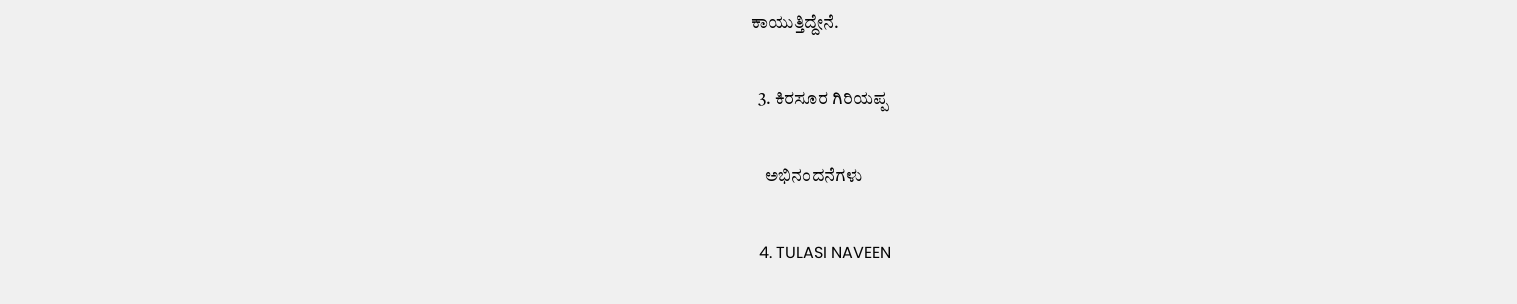ಕಾಯುತ್ತಿದ್ದೇನೆ.

  3. ಕಿರಸೂರ ಗಿರಿಯಪ್ಪ

    ಅಭಿನಂದನೆಗಳು

  4. TULASI NAVEEN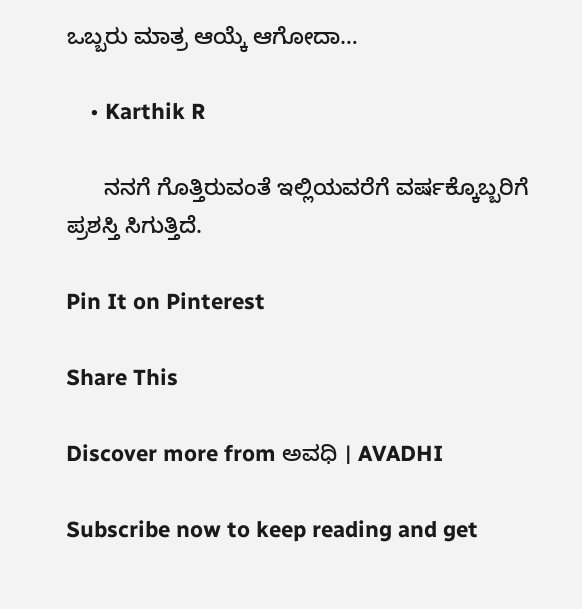ಒಬ್ಬರು ಮಾತ್ರ ಆಯ್ಕೆ ಆಗೋದಾ…

    • Karthik R

      ನನಗೆ ಗೊತ್ತಿರುವಂತೆ ಇಲ್ಲಿಯವರೆಗೆ ವರ್ಷಕ್ಕೊಬ್ಬರಿಗೆ ಪ್ರಶಸ್ತಿ ಸಿಗುತ್ತಿದೆ.

Pin It on Pinterest

Share This

Discover more from ಅವಧಿ । AVADHI

Subscribe now to keep reading and get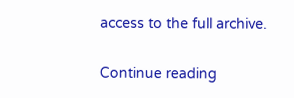access to the full archive.

Continue reading